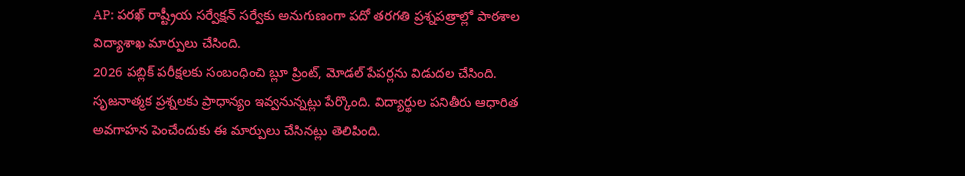AP: పరఖ్ రాష్ట్రీయ సర్వేక్షన్ సర్వేకు అనుగుణంగా పదో తరగతి ప్రశ్నపత్రాల్లో పాఠశాల విద్యాశాఖ మార్పులు చేసింది.
2026 పబ్లిక్ పరీక్షలకు సంబంధించి బ్లూ ప్రింట్, మోడల్ పేపర్లను విడుదల చేసింది. సృజనాత్మక ప్రశ్నలకు ప్రాధాన్యం ఇవ్వనున్నట్లు పేర్కొంది. విద్యార్థుల పనితీరు ఆధారిత అవగాహన పెంచేందుకు ఈ మార్పులు చేసినట్లు తెలిపింది.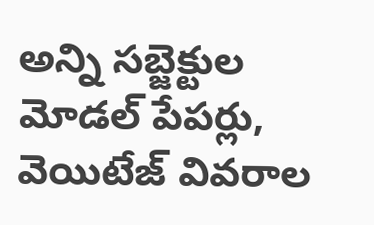అన్ని సబ్జెక్టుల మోడల్ పేపర్లు, వెయిటేజ్ వివరాల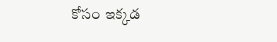కోసం ఇక్కడ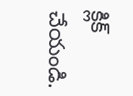క్లిక్ చేయండి.